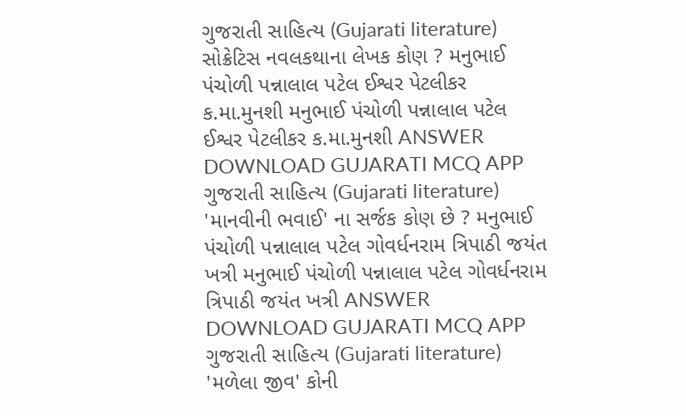ગુજરાતી સાહિત્ય (Gujarati literature) સોક્રેટિસ નવલકથાના લેખક કોણ ? મનુભાઈ પંચોળી પન્નાલાલ પટેલ ઈશ્વર પેટલીકર ક.મા.મુનશી મનુભાઈ પંચોળી પન્નાલાલ પટેલ ઈશ્વર પેટલીકર ક.મા.મુનશી ANSWER DOWNLOAD GUJARATI MCQ APP
ગુજરાતી સાહિત્ય (Gujarati literature) 'માનવીની ભવાઈ' ના સર્જક કોણ છે ? મનુભાઈ પંચોળી પન્નાલાલ પટેલ ગોવર્ધનરામ ત્રિપાઠી જયંત ખત્રી મનુભાઈ પંચોળી પન્નાલાલ પટેલ ગોવર્ધનરામ ત્રિપાઠી જયંત ખત્રી ANSWER DOWNLOAD GUJARATI MCQ APP
ગુજરાતી સાહિત્ય (Gujarati literature) 'મળેલા જીવ' કોની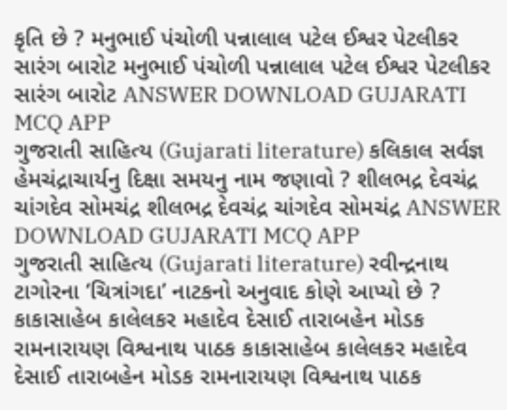કૃતિ છે ? મનુભાઈ પંચોળી પન્નાલાલ પટેલ ઈશ્વર પેટલીકર સારંગ બારોટ મનુભાઈ પંચોળી પન્નાલાલ પટેલ ઈશ્વર પેટલીકર સારંગ બારોટ ANSWER DOWNLOAD GUJARATI MCQ APP
ગુજરાતી સાહિત્ય (Gujarati literature) કલિકાલ સર્વજ્ઞ હેમચંદ્રાચાર્યનુ દિક્ષા સમયનુ નામ જણાવો ? શીલભદ્ર દેવચંદ્ર ચાંગદેવ સોમચંદ્ર શીલભદ્ર દેવચંદ્ર ચાંગદેવ સોમચંદ્ર ANSWER DOWNLOAD GUJARATI MCQ APP
ગુજરાતી સાહિત્ય (Gujarati literature) રવીન્દ્રનાથ ટાગોરના ‘ચિત્રાંગદા’ નાટકનો અનુવાદ કોણે આપ્યો છે ? કાકાસાહેબ કાલેલકર મહાદેવ દેસાઈ તારાબહેન મોડક રામનારાયણ વિશ્વનાથ પાઠક કાકાસાહેબ કાલેલકર મહાદેવ દેસાઈ તારાબહેન મોડક રામનારાયણ વિશ્વનાથ પાઠક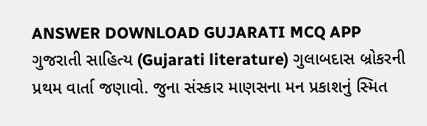ANSWER DOWNLOAD GUJARATI MCQ APP
ગુજરાતી સાહિત્ય (Gujarati literature) ગુલાબદાસ બ્રોકરની પ્રથમ વાર્તા જણાવો. જુના સંસ્કાર માણસના મન પ્રકાશનું સ્મિત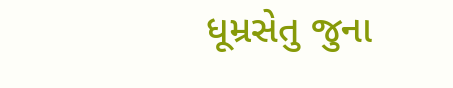ધૂમ્રસેતુ જુના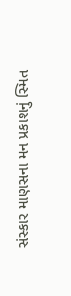સંસ્કાર માણસના મન પ્રકાશનું સ્મિત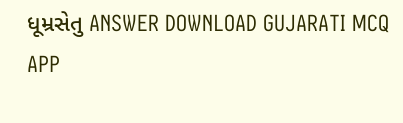ધૂમ્રસેતુ ANSWER DOWNLOAD GUJARATI MCQ APP